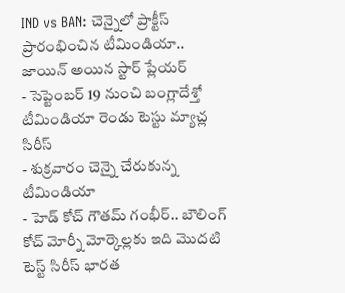IND vs BAN: చెన్నైలో ప్రాక్టీస్ ప్రారంభించిన టీమిండియా.. జాయిన్ అయిన స్టార్ ప్లేయర్
- సెప్టెంబర్ 19 నుంచి బంగ్లాదేశ్తో టీమిండియా రెండు టెస్టు మ్యాచ్ల సిరీస్
- శుక్రవారం చెన్నై చేరుకున్న టీమిండియా
- హెడ్ కోచ్ గౌతమ్ గంభీర్.. బౌలింగ్ కోచ్ మోర్నీ మోర్కెల్లకు ఇది మొదటి టెస్ట్ సిరీస్ భారత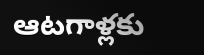ఆటగాళ్లకు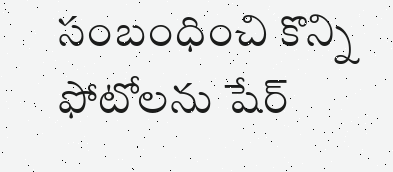సంబంధించి కొన్ని ఫోటోలను షేర్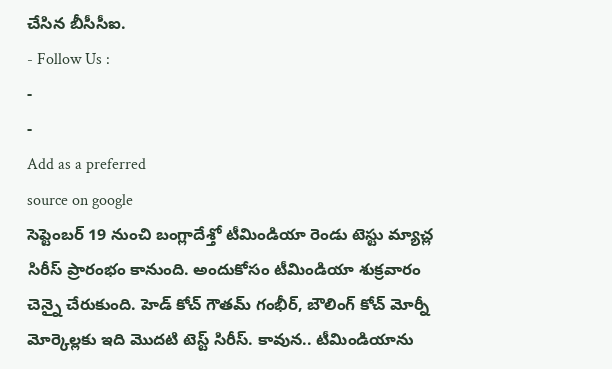చేసిన బీసీసీఐ.
- Follow Us :
-
-
Add as a preferred
source on google
సెప్టెంబర్ 19 నుంచి బంగ్లాదేశ్తో టీమిండియా రెండు టెస్టు మ్యాచ్ల సిరీస్ ప్రారంభం కానుంది. అందుకోసం టీమిండియా శుక్రవారం చెన్నై చేరుకుంది. హెడ్ కోచ్ గౌతమ్ గంభీర్, బౌలింగ్ కోచ్ మోర్నీ మోర్కెల్లకు ఇది మొదటి టెస్ట్ సిరీస్. కావున.. టీమిండియాను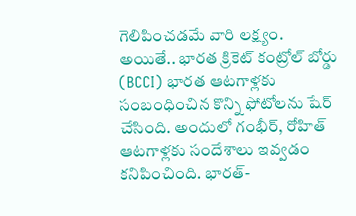గెలిపించడమే వారి లక్ష్యం. అయితే.. భారత క్రికెట్ కంట్రోల్ బోర్డు (BCCI) భారత ఆటగాళ్లకు సంబంధించిన కొన్ని ఫోటోలను షేర్ చేసింది. అందులో గంభీర్, రోహిత్ ఆటగాళ్లకు సందేశాలు ఇవ్వడం కనిపించింది. భారత్-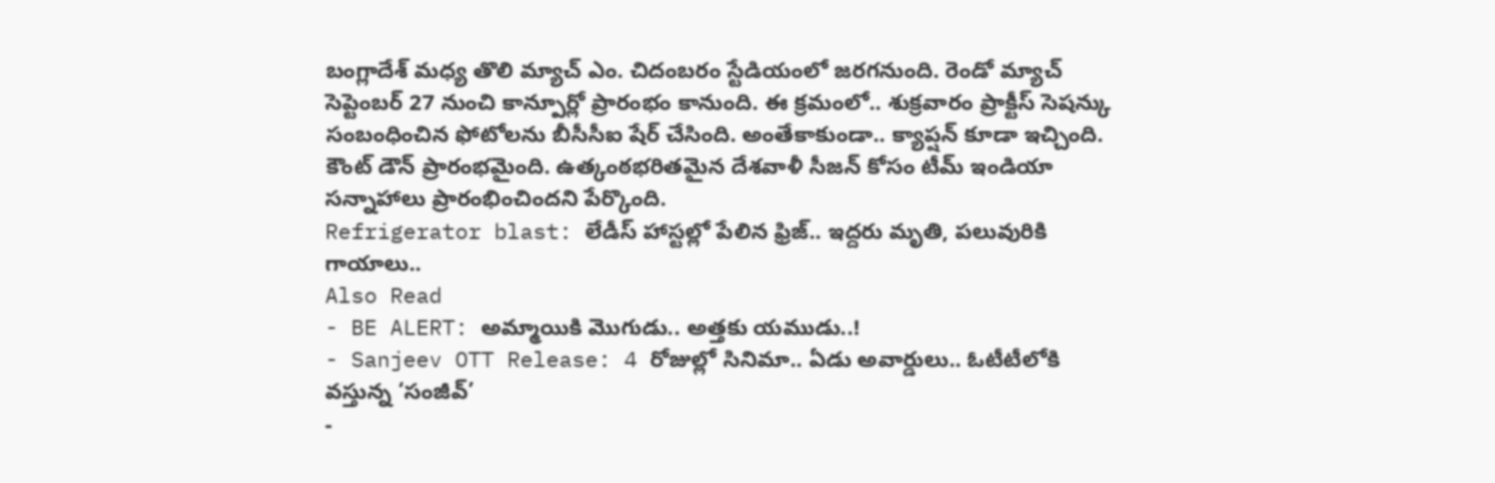బంగ్లాదేశ్ మధ్య తొలి మ్యాచ్ ఎం. చిదంబరం స్టేడియంలో జరగనుంది. రెండో మ్యాచ్ సెప్టెంబర్ 27 నుంచి కాన్పూర్లో ప్రారంభం కానుంది. ఈ క్రమంలో.. శుక్రవారం ప్రాక్టీస్ సెషన్కు సంబంధించిన ఫోటోలను బీసీసీఐ షేర్ చేసింది. అంతేకాకుండా.. క్యాప్షన్ కూడా ఇచ్చింది. కౌంట్ డౌన్ ప్రారంభమైంది. ఉత్కంఠభరితమైన దేశవాళీ సీజన్ కోసం టీమ్ ఇండియా సన్నాహాలు ప్రారంభించిందని పేర్కొంది.
Refrigerator blast: లేడీస్ హాస్టల్లో పేలిన ఫ్రిజ్.. ఇద్దరు మృతి, పలువురికి గాయాలు..
Also Read
- BE ALERT: అమ్మాయికి మొగుడు.. అత్తకు యముడు..!
- Sanjeev OTT Release: 4 రోజుల్లో సినిమా.. ఏడు అవార్డులు.. ఓటీటీలోకి వస్తున్న ‘సంజీవ్’
-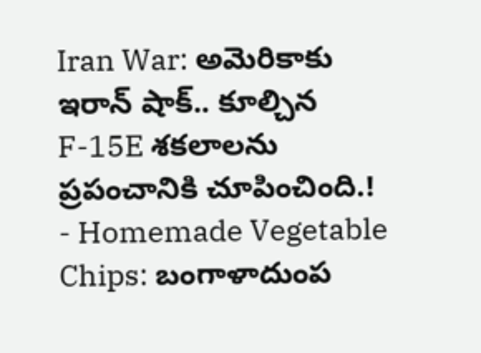Iran War: అమెరికాకు ఇరాన్ షాక్.. కూల్చిన F-15E శకలాలను ప్రపంచానికి చూపించింది.!
- Homemade Vegetable Chips: బంగాళాదుంప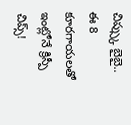చిప్స్కు బైబై.. ఈ 8 కూరగాయలతో ఇంట్లోనే క్రిస్పీ చిప్స్!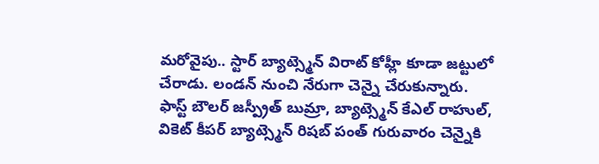మరోవైపు.. స్టార్ బ్యాట్స్మెన్ విరాట్ కోహ్లీ కూడా జట్టులో చేరాడు. లండన్ నుంచి నేరుగా చెన్నై చేరుకున్నారు. ఫాస్ట్ బౌలర్ జస్ప్రీత్ బుమ్రా, బ్యాట్స్మెన్ కేఎల్ రాహుల్, వికెట్ కీపర్ బ్యాట్స్మెన్ రిషబ్ పంత్ గురువారం చెన్నైకి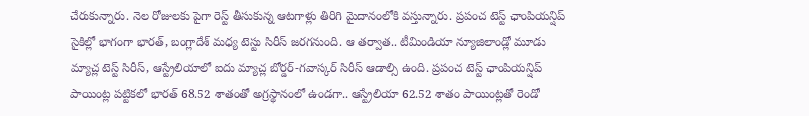చేరుకున్నారు. నెల రోజులకు పైగా రెస్ట్ తీసుకున్న ఆటగాళ్లు తిరిగి మైదానంలోకి వస్తున్నారు. ప్రపంచ టెస్ట్ ఛాంపియన్షిప్ సైకిల్లో భాగంగా భారత్, బంగ్లాదేశ్ మధ్య టెస్టు సిరీస్ జరగనుంది. ఆ తర్వాత.. టీమిండియా న్యూజిలాండ్లో మూడు మ్యాచ్ల టెస్ట్ సిరీస్, ఆస్ట్రేలియాలో ఐదు మ్యాచ్ల బోర్డర్-గవాస్కర్ సిరీస్ ఆడాల్సి ఉంది. ప్రపంచ టెస్ట్ ఛాంపియన్షిప్ పాయింట్ల పట్టికలో భారత్ 68.52 శాతంతో అగ్రస్థానంలో ఉండగా.. ఆస్ట్రేలియా 62.52 శాతం పాయింట్లతో రెండో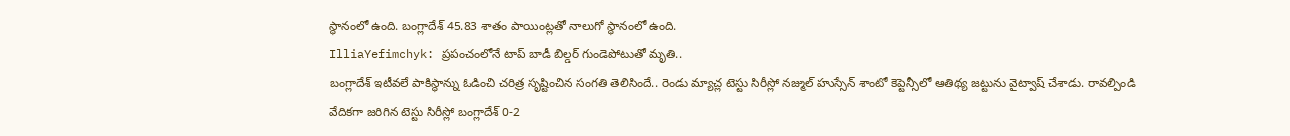స్థానంలో ఉంది. బంగ్లాదేశ్ 45.83 శాతం పాయింట్లతో నాలుగో స్థానంలో ఉంది.
IlliaYefimchyk: ప్రపంచంలోనే టాప్ బాడీ బిల్డర్ గుండెపోటుతో మృతి..
బంగ్లాదేశ్ ఇటీవలే పాకిస్థాన్ను ఓడించి చరిత్ర సృష్టించిన సంగతి తెలిసిందే.. రెండు మ్యాచ్ల టెస్టు సిరీస్లో నజ్ముల్ హుస్సేన్ శాంటో కెప్టెన్సీలో ఆతిథ్య జట్టును వైట్వాష్ చేశాడు. రావల్పిండి వేదికగా జరిగిన టెస్టు సిరీస్లో బంగ్లాదేశ్ 0-2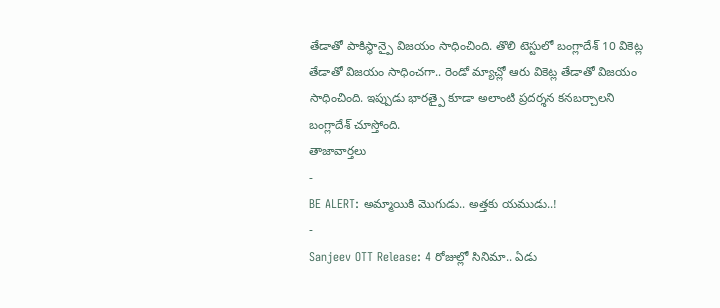తేడాతో పాకిస్థాన్పై విజయం సాధించింది. తొలి టెస్టులో బంగ్లాదేశ్ 10 వికెట్ల తేడాతో విజయం సాధించగా.. రెండో మ్యాచ్లో ఆరు వికెట్ల తేడాతో విజయం సాధించింది. ఇప్పుడు భారత్పై కూడా అలాంటి ప్రదర్శన కనబర్చాలని బంగ్లాదేశ్ చూస్తోంది.
తాజావార్తలు
-
BE ALERT: అమ్మాయికి మొగుడు.. అత్తకు యముడు..!
-
Sanjeev OTT Release: 4 రోజుల్లో సినిమా.. ఏడు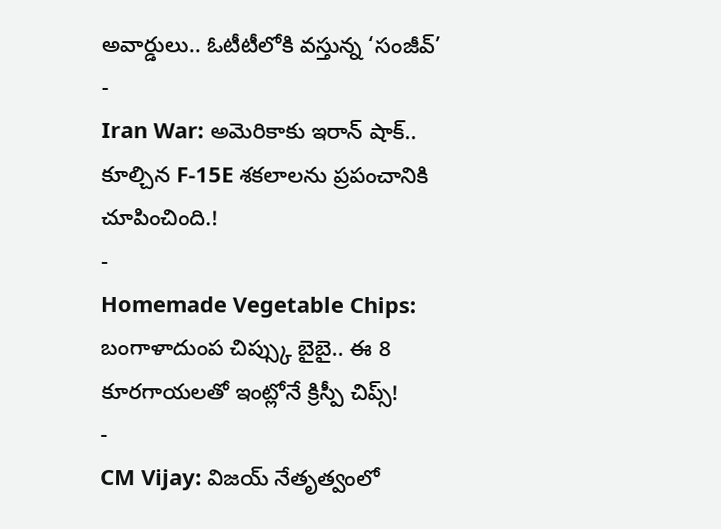అవార్డులు.. ఓటీటీలోకి వస్తున్న ‘సంజీవ్’
-
Iran War: అమెరికాకు ఇరాన్ షాక్.. కూల్చిన F-15E శకలాలను ప్రపంచానికి చూపించింది.!
-
Homemade Vegetable Chips: బంగాళాదుంప చిప్స్కు బైబై.. ఈ 8 కూరగాయలతో ఇంట్లోనే క్రిస్పీ చిప్స్!
-
CM Vijay: విజయ్ నేతృత్వంలో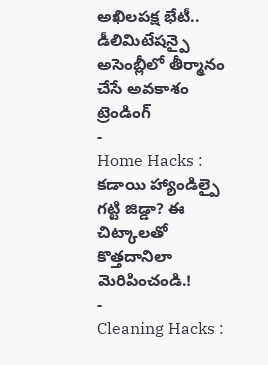అఖిలపక్ష భేటీ.. డీలిమిటేషన్పై అసెంబ్లీలో తీర్మానం చేసే అవకాశం
ట్రెండింగ్
-
Home Hacks : కడాయి హ్యాండిల్పై గట్టి జిడ్డా? ఈ చిట్కాలతో కొత్తదానిలా మెరిపించండి.!
-
Cleaning Hacks :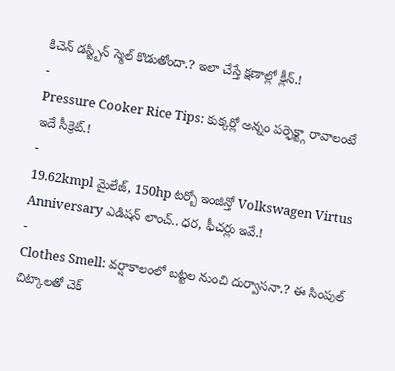కిచెన్ డస్ట్బిన్ స్మెల్ కొడుతోందా.? ఇలా చేస్తే క్షణాల్లో క్లీన్.!
-
Pressure Cooker Rice Tips: కుక్కర్లో అన్నం పర్ఫెక్ట్గా రావాలంటే ఇదే సీక్రెట్.!
-
19.62kmpl మైలేజ్, 150hp టర్బో ఇంజిన్తో Volkswagen Virtus Anniversary ఎడిషన్ లాంచ్.. ధర, ఫీచర్లు ఇవే.!
-
Clothes Smell: వర్షాకాలంలో బట్టల నుంచి దుర్వాసనా.? ఈ సింపుల్ చిట్కాలతో చెక్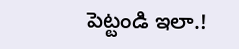పెట్టండి ఇలా.!